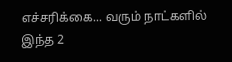எச்சரிக்கை... வரும் நாட்களில் இந்த 2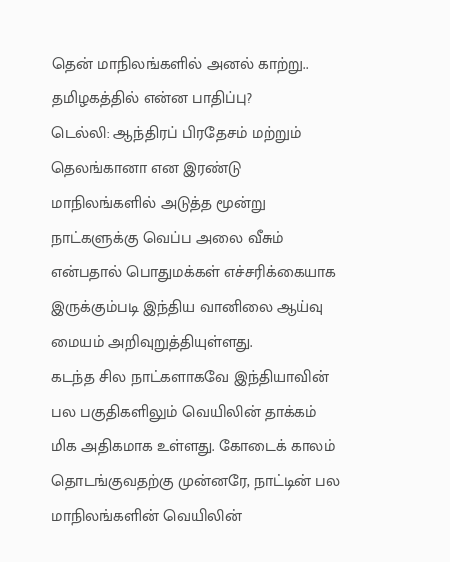தென் மாநிலங்களில் அனல் காற்று.. தமிழகத்தில் என்ன பாதிப்பு?
டெல்லி: ஆந்திரப் பிரதேசம் மற்றும் தெலங்கானா என இரண்டு மாநிலங்களில் அடுத்த மூன்று நாட்களுக்கு வெப்ப அலை வீசும் என்பதால் பொதுமக்கள் எச்சரிக்கையாக இருக்கும்படி இந்திய வானிலை ஆய்வு மையம் அறிவுறுத்தியுள்ளது.
கடந்த சில நாட்களாகவே இந்தியாவின் பல பகுதிகளிலும் வெயிலின் தாக்கம் மிக அதிகமாக உள்ளது. கோடைக் காலம் தொடங்குவதற்கு முன்னரே, நாட்டின் பல மாநிலங்களின் வெயிலின்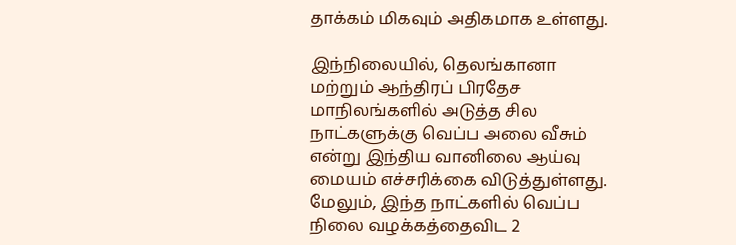தாக்கம் மிகவும் அதிகமாக உள்ளது.

இந்நிலையில், தெலங்கானா மற்றும் ஆந்திரப் பிரதேச மாநிலங்களில் அடுத்த சில நாட்களுக்கு வெப்ப அலை வீசும் என்று இந்திய வானிலை ஆய்வு மையம் எச்சரிக்கை விடுத்துள்ளது. மேலும், இந்த நாட்களில் வெப்ப நிலை வழக்கத்தைவிட 2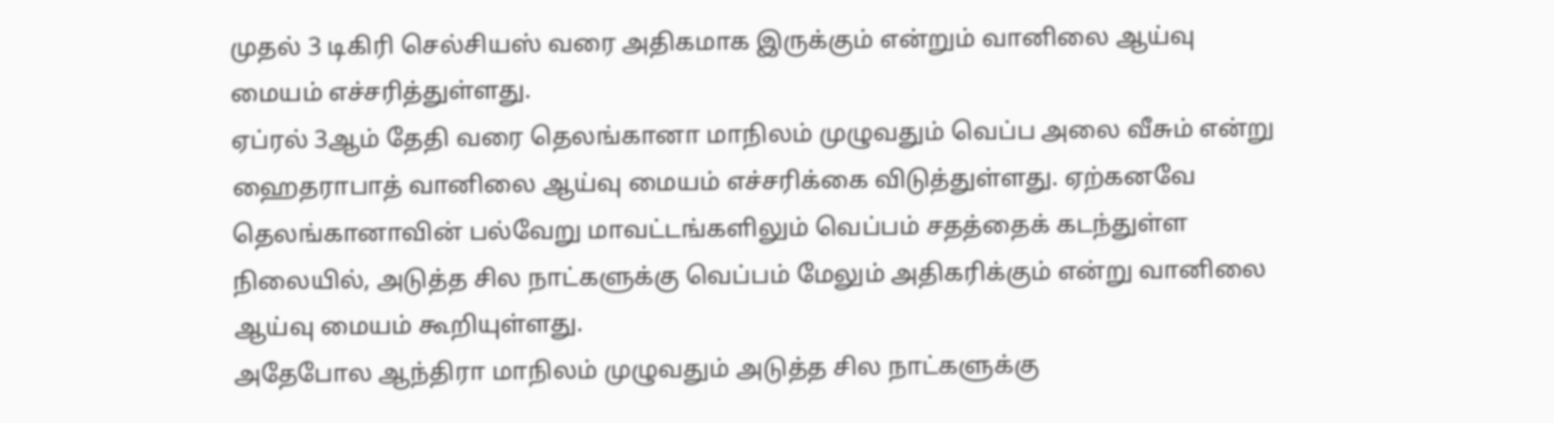முதல் 3 டிகிரி செல்சியஸ் வரை அதிகமாக இருக்கும் என்றும் வானிலை ஆய்வு மையம் எச்சரித்துள்ளது.
ஏப்ரல் 3ஆம் தேதி வரை தெலங்கானா மாநிலம் முழுவதும் வெப்ப அலை வீசும் என்று ஹைதராபாத் வானிலை ஆய்வு மையம் எச்சரிக்கை விடுத்துள்ளது. ஏற்கனவே தெலங்கானாவின் பல்வேறு மாவட்டங்களிலும் வெப்பம் சதத்தைக் கடந்துள்ள நிலையில், அடுத்த சில நாட்களுக்கு வெப்பம் மேலும் அதிகரிக்கும் என்று வானிலை ஆய்வு மையம் கூறியுள்ளது.
அதேபோல ஆந்திரா மாநிலம் முழுவதும் அடுத்த சில நாட்களுக்கு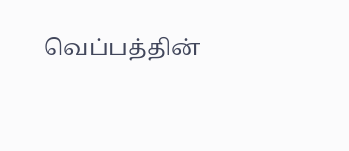வெப்பத்தின்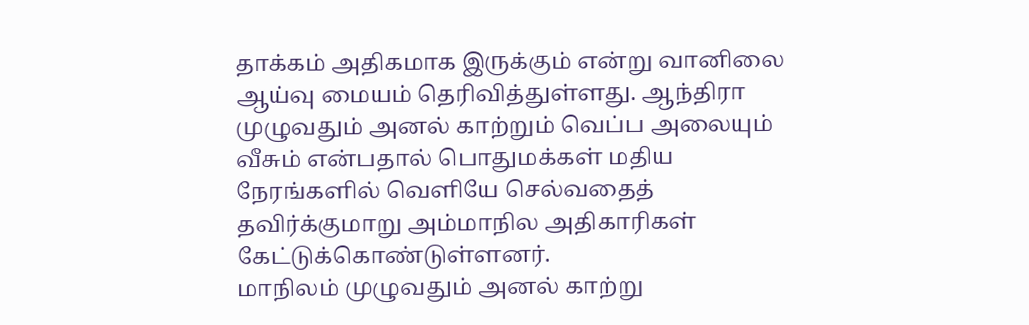தாக்கம் அதிகமாக இருக்கும் என்று வானிலை ஆய்வு மையம் தெரிவித்துள்ளது. ஆந்திரா முழுவதும் அனல் காற்றும் வெப்ப அலையும் வீசும் என்பதால் பொதுமக்கள் மதிய நேரங்களில் வெளியே செல்வதைத் தவிர்க்குமாறு அம்மாநில அதிகாரிகள் கேட்டுக்கொண்டுள்ளனர்.
மாநிலம் முழுவதும் அனல் காற்று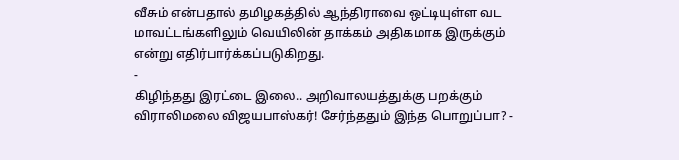வீசும் என்பதால் தமிழகத்தில் ஆந்திராவை ஒட்டியுள்ள வட மாவட்டங்களிலும் வெயிலின் தாக்கம் அதிகமாக இருக்கும் என்று எதிர்பார்க்கப்படுகிறது.
-
கிழிந்தது இரட்டை இலை.. அறிவாலயத்துக்கு பறக்கும் விராலிமலை விஜயபாஸ்கர்! சேர்ந்ததும் இந்த பொறுப்பா? -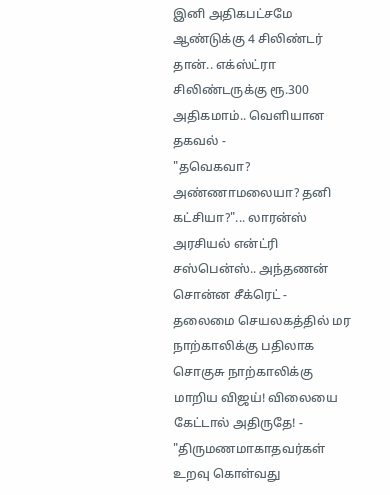இனி அதிகபட்சமே ஆண்டுக்கு 4 சிலிண்டர் தான்.. எக்ஸ்ட்ரா சிலிண்டருக்கு ரூ.300 அதிகமாம்.. வெளியான தகவல் -
"தவெகவா? அண்ணாமலையா? தனி கட்சியா?"... லாரன்ஸ் அரசியல் என்ட்ரி சஸ்பென்ஸ்.. அந்தணன் சொன்ன சீக்ரெட் -
தலைமை செயலகத்தில் மர நாற்காலிக்கு பதிலாக சொகுசு நாற்காலிக்கு மாறிய விஜய்! விலையை கேட்டால் அதிருதே! -
"திருமணமாகாதவர்கள் உறவு கொள்வது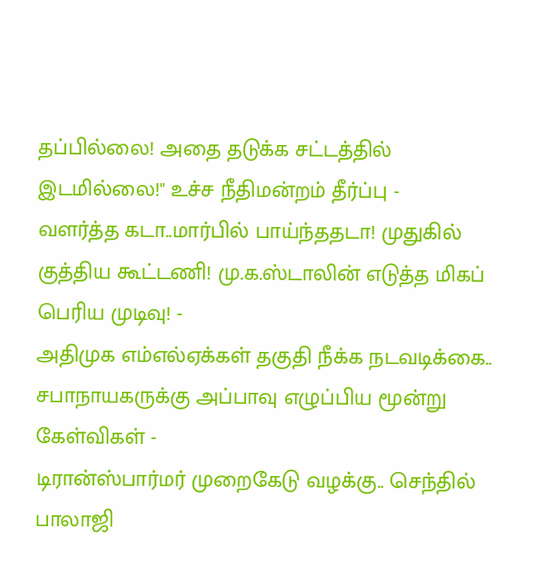தப்பில்லை! அதை தடுக்க சட்டத்தில் இடமில்லை!" உச்ச நீதிமன்றம் தீர்ப்பு -
வளர்த்த கடா..மார்பில் பாய்ந்ததடா! முதுகில் குத்திய கூட்டணி! மு.க.ஸ்டாலின் எடுத்த மிகப் பெரிய முடிவு! -
அதிமுக எம்எல்ஏக்கள் தகுதி நீக்க நடவடிக்கை.. சபாநாயகருக்கு அப்பாவு எழுப்பிய மூன்று கேள்விகள் -
டிரான்ஸ்பார்மர் முறைகேடு வழக்கு.. செந்தில் பாலாஜி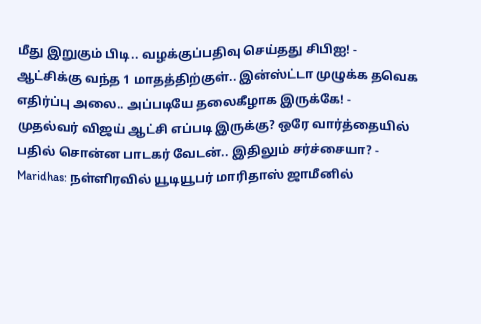மீது இறுகும் பிடி.. வழக்குப்பதிவு செய்தது சிபிஐ! -
ஆட்சிக்கு வந்த 1 மாதத்திற்குள்.. இன்ஸ்ட்டா முழுக்க தவெக எதிர்ப்பு அலை.. அப்படியே தலைகீழாக இருக்கே! -
முதல்வர் விஜய் ஆட்சி எப்படி இருக்கு? ஒரே வார்த்தையில் பதில் சொன்ன பாடகர் வேடன்.. இதிலும் சர்ச்சையா? -
Maridhas: நள்ளிரவில் யூடியூபர் மாரிதாஸ் ஜாமீனில்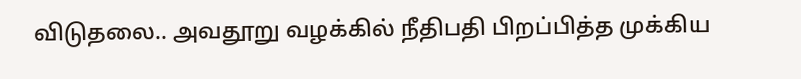விடுதலை.. அவதூறு வழக்கில் நீதிபதி பிறப்பித்த முக்கிய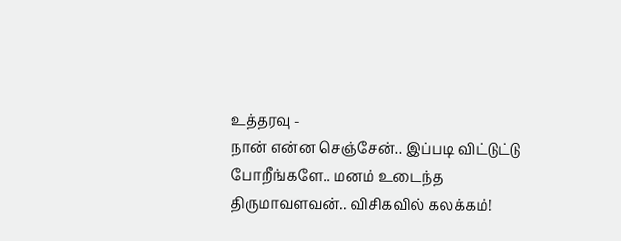உத்தரவு -
நான் என்ன செஞ்சேன்.. இப்படி விட்டுட்டு போறீங்களே.. மனம் உடைந்த திருமாவளவன்.. விசிகவில் கலக்கம்!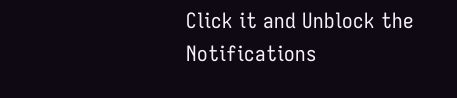Click it and Unblock the Notifications